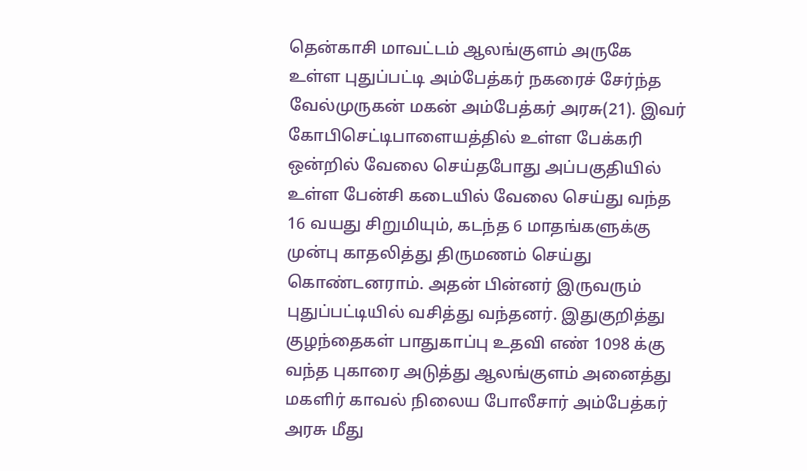தென்காசி மாவட்டம் ஆலங்குளம் அருகே உள்ள புதுப்பட்டி அம்பேத்கர் நகரைச் சேர்ந்த வேல்முருகன் மகன் அம்பேத்கர் அரசு(21). இவர் கோபிசெட்டிபாளையத்தில் உள்ள பேக்கரி ஒன்றில் வேலை செய்தபோது அப்பகுதியில் உள்ள பேன்சி கடையில் வேலை செய்து வந்த 16 வயது சிறுமியும், கடந்த 6 மாதங்களுக்கு முன்பு காதலித்து திருமணம் செய்து கொண்டனராம். அதன் பின்னர் இருவரும் புதுப்பட்டியில் வசித்து வந்தனர். இதுகுறித்து குழந்தைகள் பாதுகாப்பு உதவி எண் 1098 க்கு வந்த புகாரை அடுத்து ஆலங்குளம் அனைத்து மகளிர் காவல் நிலைய போலீசார் அம்பேத்கர் அரசு மீது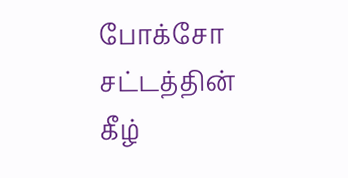போக்சோ சட்டத்தின் கீழ்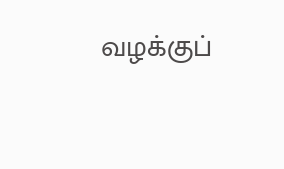வழக்குப்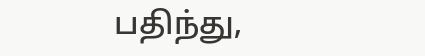பதிந்து,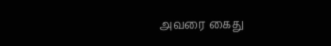அவரை கைது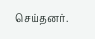செய்தனர்.